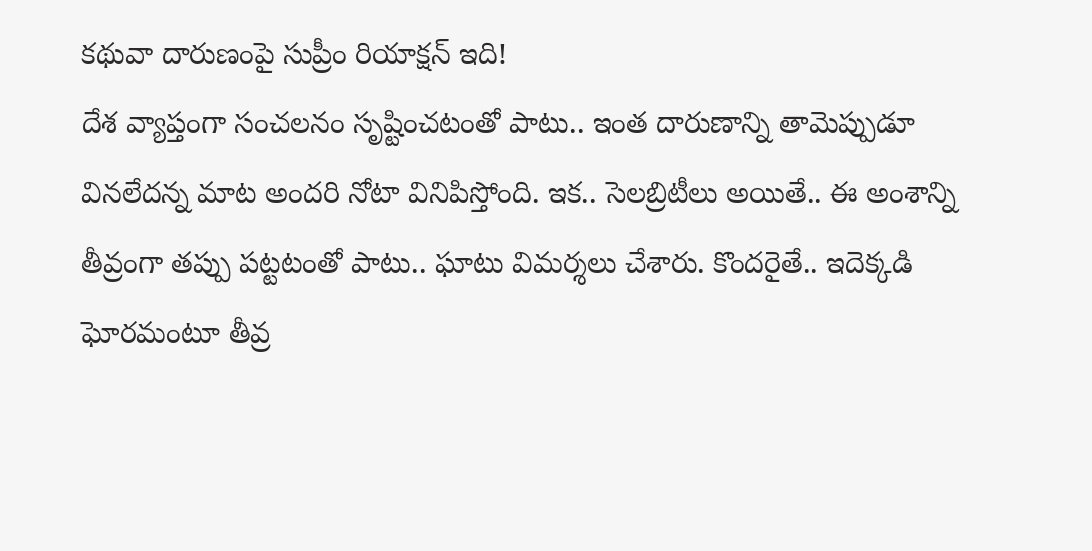కథువా దారుణంపై సుప్రీం రియాక్షన్ ఇది!
దేశ వ్యాప్తంగా సంచలనం సృష్టించటంతో పాటు.. ఇంత దారుణాన్ని తామెప్పుడూ వినలేదన్న మాట అందరి నోటా వినిపిస్తోంది. ఇక.. సెలబ్రిటీలు అయితే.. ఈ అంశాన్ని తీవ్రంగా తప్పు పట్టటంతో పాటు.. ఘాటు విమర్శలు చేశారు. కొందరైతే.. ఇదెక్కడి ఘోరమంటూ తీవ్ర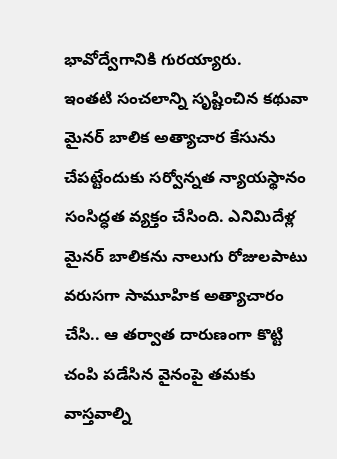భావోద్వేగానికి గురయ్యారు.
ఇంతటి సంచలాన్ని సృష్టించిన కథువా మైనర్ బాలిక అత్యాచార కేసును చేపట్టేందుకు సర్వోన్నత న్యాయస్థానం సంసిద్ధత వ్యక్తం చేసింది. ఎనిమిదేళ్ల మైనర్ బాలికను నాలుగు రోజులపాటు వరుసగా సామూహిక అత్యాచారం చేసి.. ఆ తర్వాత దారుణంగా కొట్టి చంపి పడేసిన వైనంపై తమకు వాస్తవాల్ని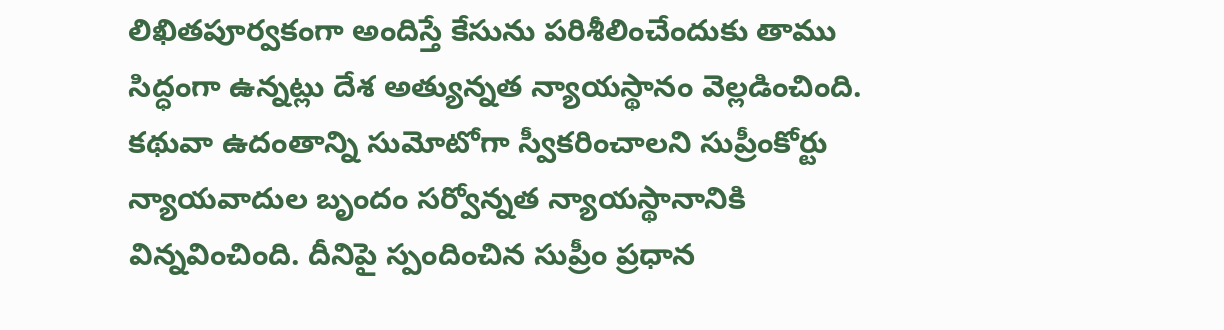లిఖితపూర్వకంగా అందిస్తే కేసును పరిశీలించేందుకు తాము సిద్ధంగా ఉన్నట్లు దేశ అత్యున్నత న్యాయస్థానం వెల్లడించింది.
కథువా ఉదంతాన్ని సుమోటోగా స్వీకరించాలని సుప్రీంకోర్టు న్యాయవాదుల బృందం సర్వోన్నత న్యాయస్థానానికి విన్నవించింది. దీనిపై స్పందించిన సుప్రీం ప్రధాన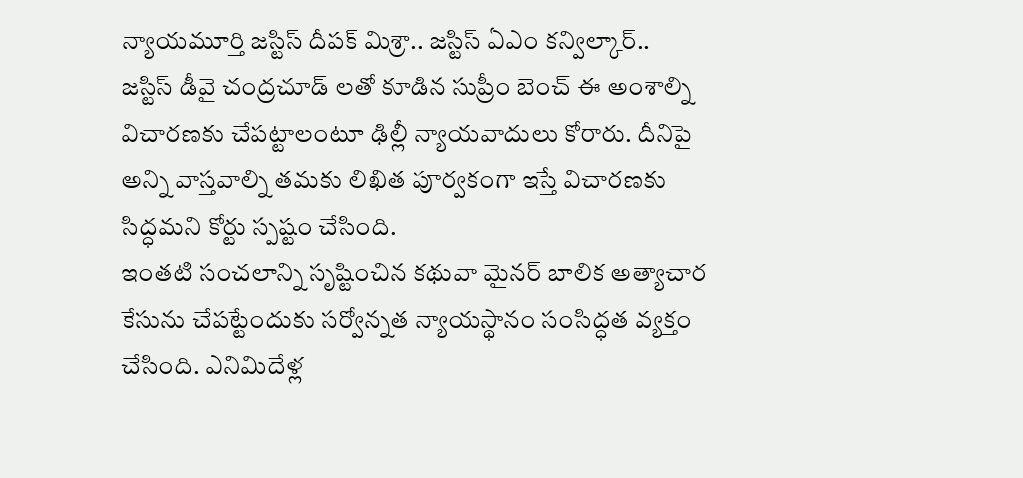న్యాయమూర్తి జస్టిస్ దీపక్ మిశ్రా.. జస్టిస్ ఏఎం కన్విల్కార్.. జస్టిస్ డీవై చంద్రచూడ్ లతో కూడిన సుప్రీం బెంచ్ ఈ అంశాల్ని విచారణకు చేపట్టాలంటూ ఢిల్లీ న్యాయవాదులు కోరారు. దీనిపై అన్ని వాస్తవాల్ని తమకు లిఖిత పూర్వకంగా ఇస్తే విచారణకు సిద్ధమని కోర్టు స్పష్టం చేసింది.
ఇంతటి సంచలాన్ని సృష్టించిన కథువా మైనర్ బాలిక అత్యాచార కేసును చేపట్టేందుకు సర్వోన్నత న్యాయస్థానం సంసిద్ధత వ్యక్తం చేసింది. ఎనిమిదేళ్ల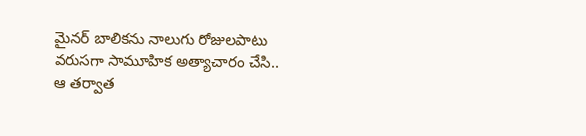మైనర్ బాలికను నాలుగు రోజులపాటు వరుసగా సామూహిక అత్యాచారం చేసి.. ఆ తర్వాత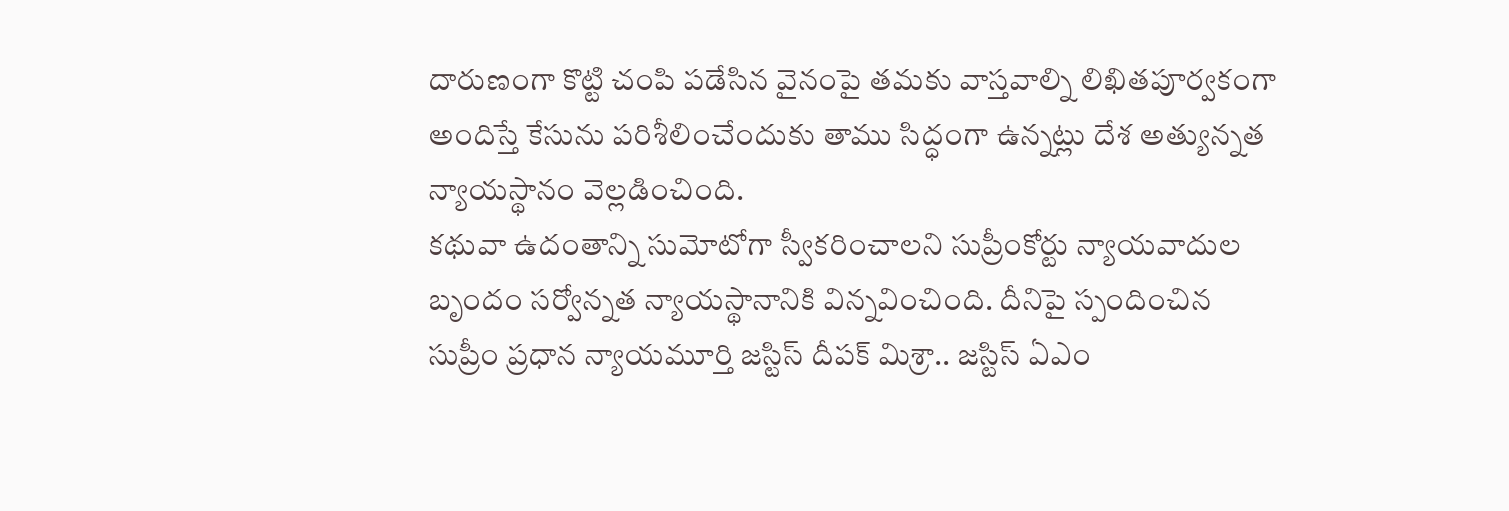దారుణంగా కొట్టి చంపి పడేసిన వైనంపై తమకు వాస్తవాల్ని లిఖితపూర్వకంగా అందిస్తే కేసును పరిశీలించేందుకు తాము సిద్ధంగా ఉన్నట్లు దేశ అత్యున్నత న్యాయస్థానం వెల్లడించింది.
కథువా ఉదంతాన్ని సుమోటోగా స్వీకరించాలని సుప్రీంకోర్టు న్యాయవాదుల బృందం సర్వోన్నత న్యాయస్థానానికి విన్నవించింది. దీనిపై స్పందించిన సుప్రీం ప్రధాన న్యాయమూర్తి జస్టిస్ దీపక్ మిశ్రా.. జస్టిస్ ఏఎం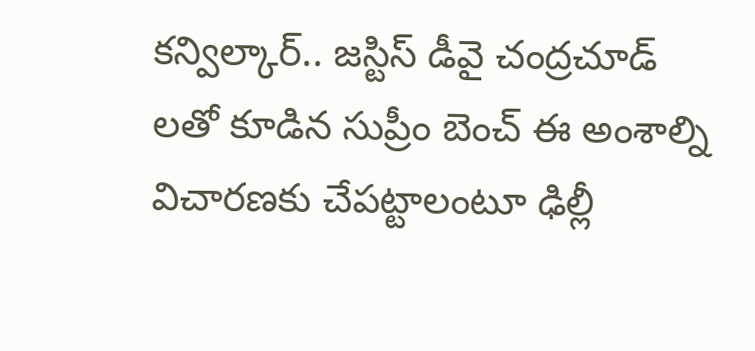కన్విల్కార్.. జస్టిస్ డీవై చంద్రచూడ్ లతో కూడిన సుప్రీం బెంచ్ ఈ అంశాల్ని విచారణకు చేపట్టాలంటూ ఢిల్లీ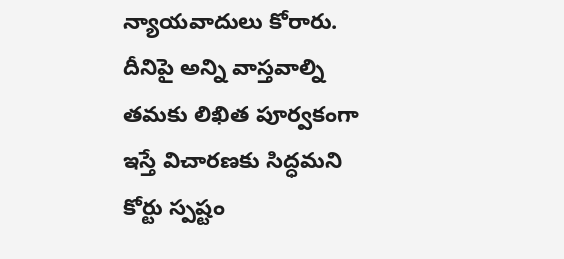న్యాయవాదులు కోరారు. దీనిపై అన్ని వాస్తవాల్ని తమకు లిఖిత పూర్వకంగా ఇస్తే విచారణకు సిద్ధమని కోర్టు స్పష్టం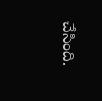చేసింది.